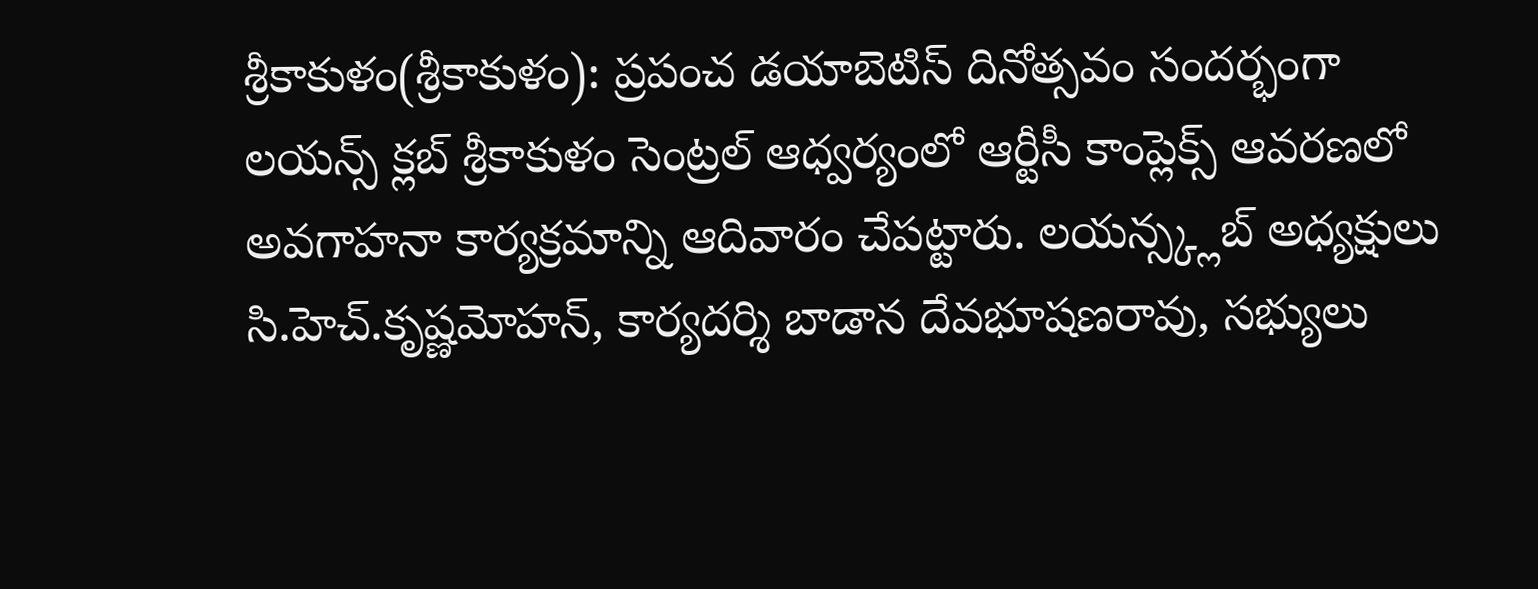శ్రీకాకుళం(శ్రీకాకుళం): ప్రపంచ డయాబెటిస్ దినోత్సవం సందర్భంగా లయన్స్ క్లబ్ శ్రీకాకుళం సెంట్రల్ ఆధ్వర్యంలో ఆర్టీసీ కాంప్లెక్స్ ఆవరణలో అవగాహనా కార్యక్రమాన్ని ఆదివారం చేపట్టారు. లయన్స్క్లబ్ అధ్యక్షులు సి.హెచ్.కృష్ణమోహన్, కార్యదర్శి బాడాన దేవభూషణరావు, సభ్యులు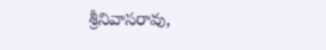శ్రీనివాసరావు,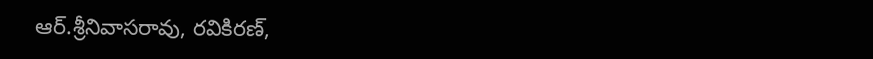ఆర్.శ్రీనివాసరావు, రవికిరణ్,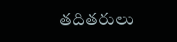తదితరులు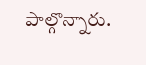పాల్గొన్నారు.